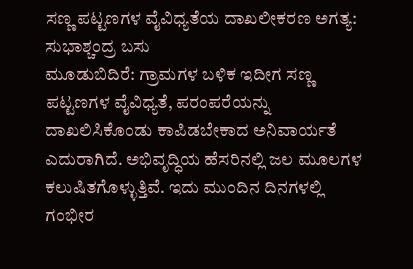ಸಣ್ಣ ಪಟ್ಟಣಗಳ ವೈವಿಧ್ಯತೆಯ ದಾಖಲೀಕರಣ ಅಗತ್ಯ: ಸುಭಾಶ್ಚಂದ್ರ ಬಸು
ಮೂಡುಬಿದಿರೆ: ಗ್ರಾಮಗಳ ಬಳಿಕ ಇದೀಗ ಸಣ್ಣ ಪಟ್ಟಣಗಳ ವೈವಿಧ್ಯತೆ, ಪರಂಪರೆಯನ್ನು ದಾಖಲಿಸಿಕೊಂಡು ಕಾಪಿಡಬೇಕಾದ ಅನಿವಾರ್ಯತೆ ಎದುರಾಗಿದೆ. ಅಭಿವೃದ್ಧಿಯ ಹೆಸರಿನಲ್ಲಿ ಜಲ ಮೂಲಗಳ ಕಲುಷಿತಗೊಳ್ಳುತ್ತಿವೆ. ಇದು ಮುಂದಿನ ದಿನಗಳಲ್ಲಿ ಗಂಭೀರ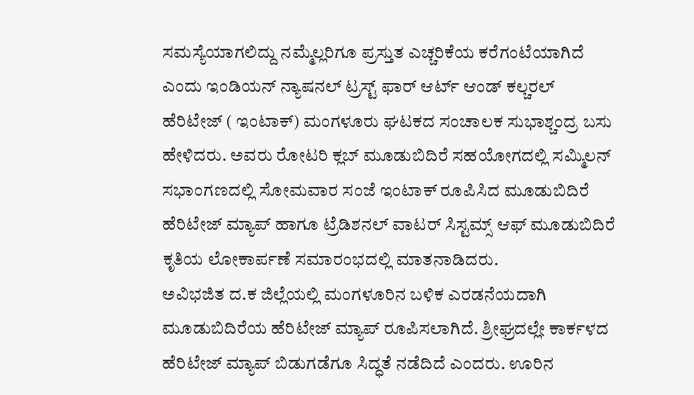ಸಮಸ್ಯೆಯಾಗಲಿದ್ದು ನಮ್ಮೆಲ್ಲರಿಗೂ ಪ್ರಸ್ತುತ ಎಚ್ಚರಿಕೆಯ ಕರೆಗಂಟೆಯಾಗಿದೆ ಎಂದು ಇಂಡಿಯನ್ ನ್ಯಾಷನಲ್ ಟ್ರಸ್ಟ್ ಫಾರ್ ಆರ್ಟ್ ಆಂಡ್ ಕಲ್ಚರಲ್ ಹೆರಿಟೇಜ್ ( ಇಂಟಾಕ್) ಮಂಗಳೂರು ಘಟಕದ ಸಂಚಾಲಕ ಸುಭಾಶ್ಚಂದ್ರ ಬಸು ಹೇಳಿದರು. ಅವರು ರೋಟರಿ ಕ್ಲಬ್ ಮೂಡುಬಿದಿರೆ ಸಹಯೋಗದಲ್ಲಿ ಸಮ್ಮಿಲನ್ ಸಭಾಂಗಣದಲ್ಲಿ ಸೋಮವಾರ ಸಂಜೆ ಇಂಟಾಕ್ ರೂಪಿಸಿದ ಮೂಡುಬಿದಿರೆ ಹೆರಿಟೇಜ್ ಮ್ಯಾಪ್ ಹಾಗೂ ಟ್ರೆಡಿಶನಲ್ ವಾಟರ್ ಸಿಸ್ಟಮ್ಸ್ ಆಫ್ ಮೂಡುಬಿದಿರೆ ಕೃತಿಯ ಲೋಕಾರ್ಪಣೆ ಸಮಾರಂಭದಲ್ಲಿ ಮಾತನಾಡಿದರು.
ಅವಿಭಜಿತ ದ.ಕ ಜಿಲ್ಲೆಯಲ್ಲಿ ಮಂಗಳೂರಿನ ಬಳಿಕ ಎರಡನೆಯದಾಗಿ ಮೂಡುಬಿದಿರೆಯ ಹೆರಿಟೇಜ್ ಮ್ಯಾಪ್ ರೂಪಿಸಲಾಗಿದೆ. ಶ್ರೀಘ್ರದಲ್ಲೇ ಕಾರ್ಕಳದ ಹೆರಿಟೇಜ್ ಮ್ಯಾಪ್ ಬಿಡುಗಡೆಗೂ ಸಿದ್ಧತೆ ನಡೆದಿದೆ ಎಂದರು. ಊರಿನ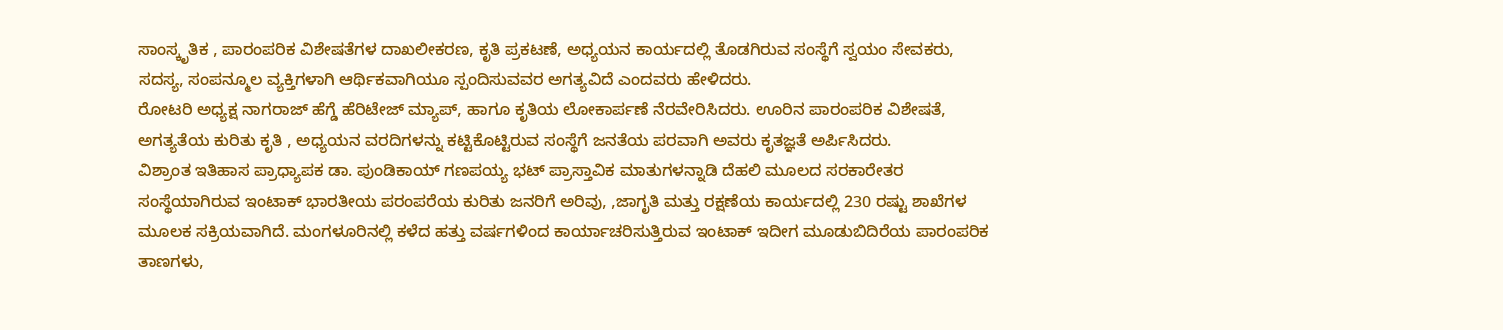ಸಾಂಸ್ಕೃತಿಕ , ಪಾರಂಪರಿಕ ವಿಶೇಷತೆಗಳ ದಾಖಲೀಕರಣ, ಕೃತಿ ಪ್ರಕಟಣೆ, ಅಧ್ಯಯನ ಕಾರ್ಯದಲ್ಲಿ ತೊಡಗಿರುವ ಸಂಸ್ಥೆಗೆ ಸ್ವಯಂ ಸೇವಕರು, ಸದಸ್ಯ, ಸಂಪನ್ಮೂಲ ವ್ಯಕ್ತಿಗಳಾಗಿ ಆರ್ಥಿಕವಾಗಿಯೂ ಸ್ಪಂದಿಸುವವರ ಅಗತ್ಯವಿದೆ ಎಂದವರು ಹೇಳಿದರು.
ರೋಟರಿ ಅಧ್ಯಕ್ಷ ನಾಗರಾಜ್ ಹೆಗ್ಡೆ ಹೆರಿಟೇಜ್ ಮ್ಯಾಪ್, ಹಾಗೂ ಕೃತಿಯ ಲೋಕಾರ್ಪಣೆ ನೆರವೇರಿಸಿದರು. ಊರಿನ ಪಾರಂಪರಿಕ ವಿಶೇಷತೆ, ಅಗತ್ಯತೆಯ ಕುರಿತು ಕೃತಿ , ಅಧ್ಯಯನ ವರದಿಗಳನ್ನು ಕಟ್ಟಿಕೊಟ್ಟಿರುವ ಸಂಸ್ಥೆಗೆ ಜನತೆಯ ಪರವಾಗಿ ಅವರು ಕೃತಜ್ಞತೆ ಅರ್ಪಿಸಿದರು.
ವಿಶ್ರಾಂತ ಇತಿಹಾಸ ಪ್ರಾಧ್ಯಾಪಕ ಡಾ. ಪುಂಡಿಕಾಯ್ ಗಣಪಯ್ಯ ಭಟ್ ಪ್ರಾಸ್ತಾವಿಕ ಮಾತುಗಳನ್ನಾಡಿ ದೆಹಲಿ ಮೂಲದ ಸರಕಾರೇತರ ಸಂಸ್ಥೆಯಾಗಿರುವ ಇಂಟಾಕ್ ಭಾರತೀಯ ಪರಂಪರೆಯ ಕುರಿತು ಜನರಿಗೆ ಅರಿವು, ,ಜಾಗೃತಿ ಮತ್ತು ರಕ್ಷಣೆಯ ಕಾರ್ಯದಲ್ಲಿ 230 ರಷ್ಟು ಶಾಖೆಗಳ ಮೂಲಕ ಸಕ್ರಿಯವಾಗಿದೆ. ಮಂಗಳೂರಿನಲ್ಲಿ ಕಳೆದ ಹತ್ತು ವರ್ಷಗಳಿಂದ ಕಾರ್ಯಾಚರಿಸುತ್ತಿರುವ ಇಂಟಾಕ್ ಇದೀಗ ಮೂಡುಬಿದಿರೆಯ ಪಾರಂಪರಿಕ ತಾಣಗಳು,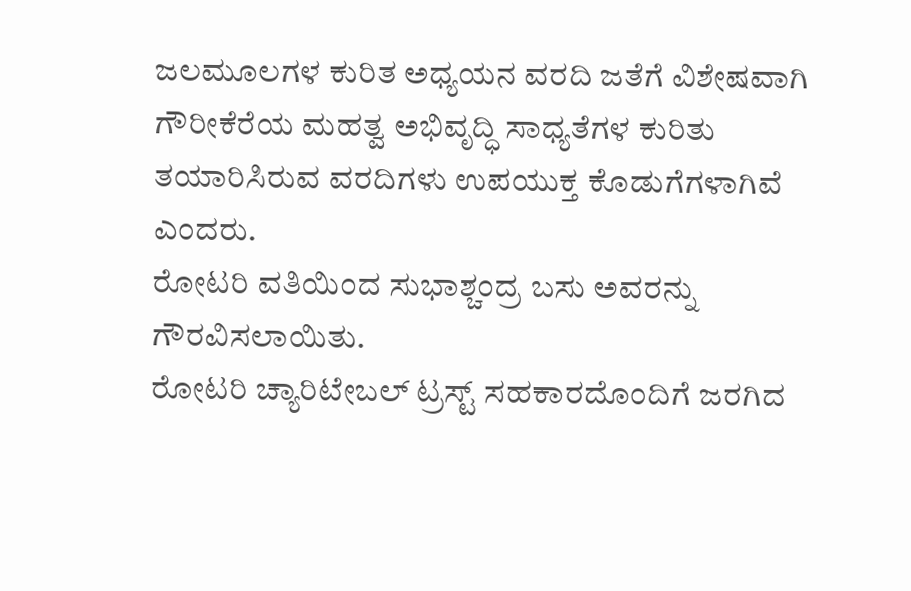ಜಲಮೂಲಗಳ ಕುರಿತ ಅಧ್ಯಯನ ವರದಿ ಜತೆಗೆ ವಿಶೇಷವಾಗಿ ಗೌರೀಕೆರೆಯ ಮಹತ್ವ ಅಭಿವೃದ್ಧಿ ಸಾಧ್ಯತೆಗಳ ಕುರಿತು ತಯಾರಿಸಿರುವ ವರದಿಗಳು ಉಪಯುಕ್ತ ಕೊಡುಗೆಗಳಾಗಿವೆ ಎಂದರು.
ರೋಟರಿ ವತಿಯಿಂದ ಸುಭಾಶ್ಚಂದ್ರ ಬಸು ಅವರನ್ನು ಗೌರವಿಸಲಾಯಿತು.
ರೋಟರಿ ಚ್ಯಾರಿಟೇಬಲ್ ಟ್ರಸ್ಟ್ ಸಹಕಾರದೊಂದಿಗೆ ಜರಗಿದ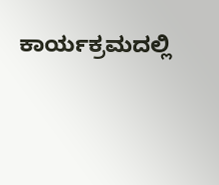ಕಾರ್ಯಕ್ರಮದಲ್ಲಿ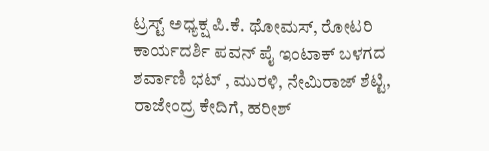ಟ್ರಸ್ಟ್ ಅಧ್ಯಕ್ಷ ಪಿ.ಕೆ. ಥೋಮಸ್, ರೋಟರಿ ಕಾರ್ಯದರ್ಶಿ ಪವನ್ ಪೈ ಇಂಟಾಕ್ ಬಳಗದ ಶರ್ವಾಣಿ ಭಟ್ , ಮುರಳಿ, ನೇಮಿರಾಜ್ ಶೆಟ್ಟಿ, ರಾಜೇಂದ್ರ ಕೇದಿಗೆ, ಹರೀಶ್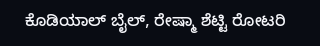ಕೊಡಿಯಾಲ್ ಬೈಲ್, ರೇಷ್ಮಾ ಶೆಟ್ಟಿ ರೋಟರಿ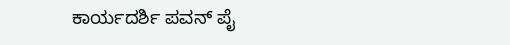ಕಾರ್ಯದರ್ಶಿ ಪವನ್ ಪೈ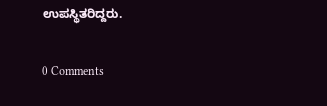ಉಪಸ್ಥಿತರಿದ್ದರು.


0 Comments